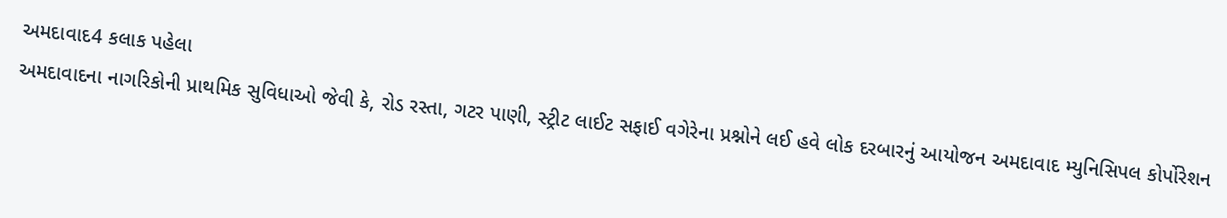અમદાવાદ4 કલાક પહેલા
અમદાવાદના નાગરિકોની પ્રાથમિક સુવિધાઓ જેવી કે, રોડ રસ્તા, ગટર પાણી, સ્ટ્રીટ લાઈટ સફાઈ વગેરેના પ્રશ્નોને લઈ હવે લોક દરબારનું આયોજન અમદાવાદ મ્યુનિસિપલ કોર્પોરેશન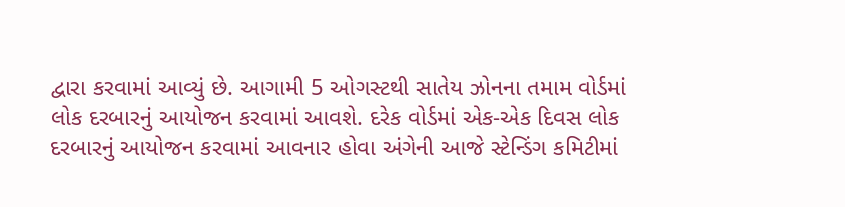દ્વારા કરવામાં આવ્યું છે. આગામી 5 ઓગસ્ટથી સાતેય ઝોનના તમામ વોર્ડમાં લોક દરબારનું આયોજન કરવામાં આવશે. દરેક વોર્ડમાં એક-એક દિવસ લોક દરબારનું આયોજન કરવામાં આવનાર હોવા અંગેની આજે સ્ટેન્ડિંગ કમિટીમાં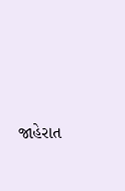જાહેરાત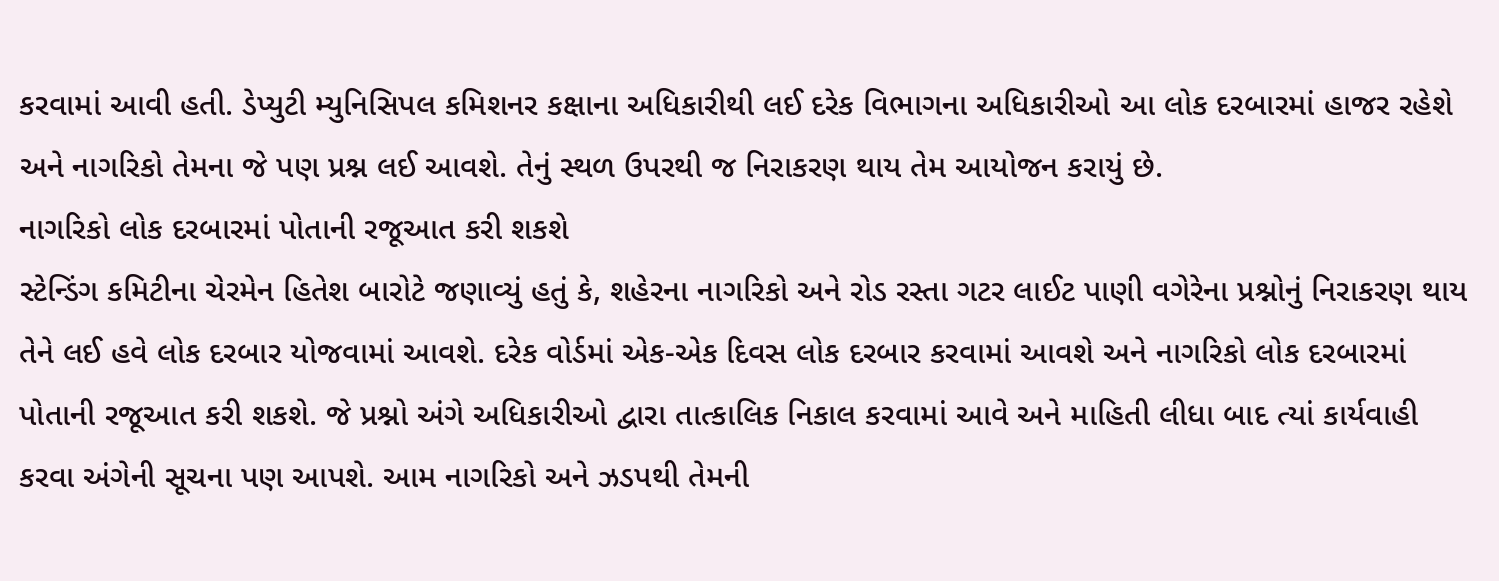કરવામાં આવી હતી. ડેપ્યુટી મ્યુનિસિપલ કમિશનર કક્ષાના અધિકારીથી લઈ દરેક વિભાગના અધિકારીઓ આ લોક દરબારમાં હાજર રહેશે અને નાગરિકો તેમના જે પણ પ્રશ્ન લઈ આવશે. તેનું સ્થળ ઉપરથી જ નિરાકરણ થાય તેમ આયોજન કરાયું છે.
નાગરિકો લોક દરબારમાં પોતાની રજૂઆત કરી શકશે
સ્ટેન્ડિંગ કમિટીના ચેરમેન હિતેશ બારોટે જણાવ્યું હતું કે, શહેરના નાગરિકો અને રોડ રસ્તા ગટર લાઈટ પાણી વગેરેના પ્રશ્નોનું નિરાકરણ થાય તેને લઈ હવે લોક દરબાર યોજવામાં આવશે. દરેક વોર્ડમાં એક-એક દિવસ લોક દરબાર કરવામાં આવશે અને નાગરિકો લોક દરબારમાં પોતાની રજૂઆત કરી શકશે. જે પ્રશ્નો અંગે અધિકારીઓ દ્વારા તાત્કાલિક નિકાલ કરવામાં આવે અને માહિતી લીધા બાદ ત્યાં કાર્યવાહી કરવા અંગેની સૂચના પણ આપશે. આમ નાગરિકો અને ઝડપથી તેમની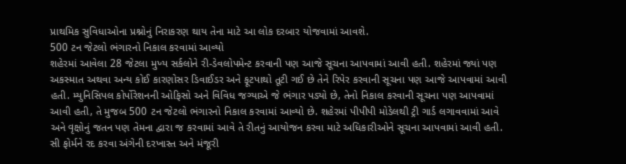પ્રાથમિક સુવિધાઓના પ્રશ્નોનું નિરાકરણ થાય તેના માટે આ લોક દરબાર યોજવામાં આવશે.
500 ટન જેટલો ભંગારનો નિકાલ કરવામાં આવ્યો
શહેરમાં આવેલા 28 જેટલા મુખ્ય સર્કલોને રી-ડેવલોપમેન્ટ કરવાની પણ આજે સૂચના આપવામાં આવી હતી. શહેરમાં જ્યાં પણ અકસ્માત અથવા અન્ય કોઈ કારણોસર ડિવાઈડર અને ફૂટપાથો તૂટી ગઈ છે તેને રિપેર કરવાની સૂચના પણ આજે આપવામાં આવી હતી. મ્યુનિસિપલ કોર્પોરેશનની ઓફિસો અને વિવિધ જગ્યાએ જે ભંગાર પડ્યો છે, તેનો નિકાલ કરવાની સૂચના પણ આપવામાં આવી હતી, તે મુજબ 500 ટન જેટલો ભંગારનો નિકાલ કરવામાં આવ્યો છે. શહેરમાં પીપીપી મોડેલથી ટ્રી ગાર્ડ લગાવવામાં આવે અને વૃક્ષોનું જતન પણ તેમના દ્વારા જ કરવામાં આવે તે રીતનું આયોજન કરવા માટે અધિકારીઓને સૂચના આપવામાં આવી હતી.
સી ફોર્મને રદ કરવા અંગેની દરખાસ્ત અને મંજૂરી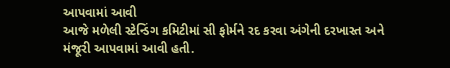આપવામાં આવી
આજે મળેલી સ્ટેન્ડિંગ કમિટીમાં સી ફોર્મને રદ કરવા અંગેની દરખાસ્ત અને મંજૂરી આપવામાં આવી હતી.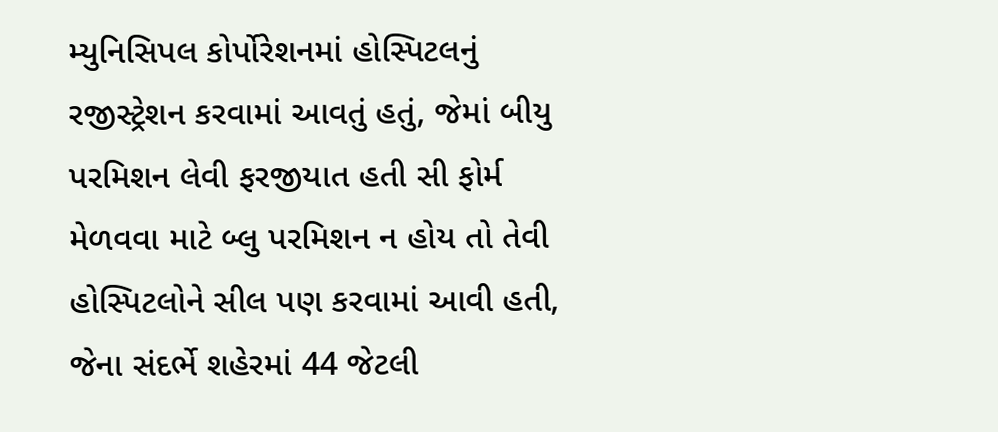મ્યુનિસિપલ કોર્પોરેશનમાં હોસ્પિટલનું રજીસ્ટ્રેશન કરવામાં આવતું હતું, જેમાં બીયુ પરમિશન લેવી ફરજીયાત હતી સી ફોર્મ મેળવવા માટે બ્લુ પરમિશન ન હોય તો તેવી હોસ્પિટલોને સીલ પણ કરવામાં આવી હતી, જેના સંદર્ભે શહેરમાં 44 જેટલી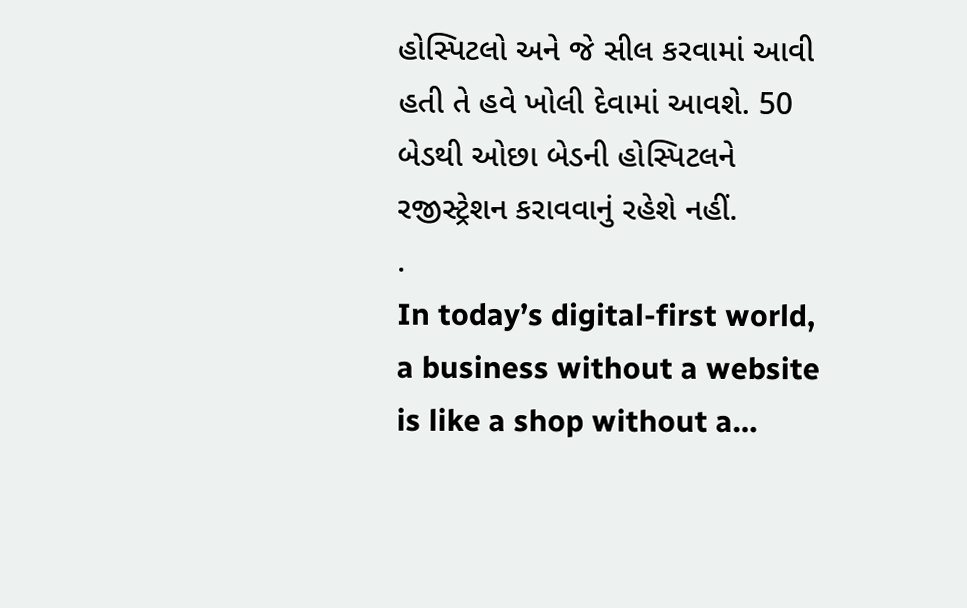હોસ્પિટલો અને જે સીલ કરવામાં આવી હતી તે હવે ખોલી દેવામાં આવશે. 50 બેડથી ઓછા બેડની હોસ્પિટલને રજીસ્ટ્રેશન કરાવવાનું રહેશે નહીં.
.
In today’s digital-first world, a business without a website is like a shop without a…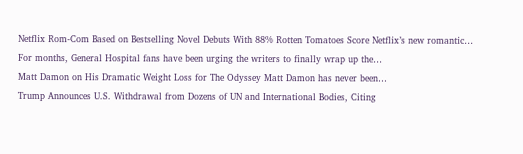Netflix Rom-Com Based on Bestselling Novel Debuts With 88% Rotten Tomatoes Score Netflix’s new romantic…
For months, General Hospital fans have been urging the writers to finally wrap up the…
Matt Damon on His Dramatic Weight Loss for The Odyssey Matt Damon has never been…
Trump Announces U.S. Withdrawal from Dozens of UN and International Bodies, Citing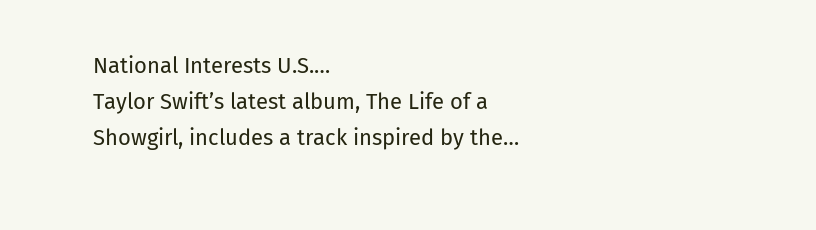National Interests U.S.…
Taylor Swift’s latest album, The Life of a Showgirl, includes a track inspired by the…